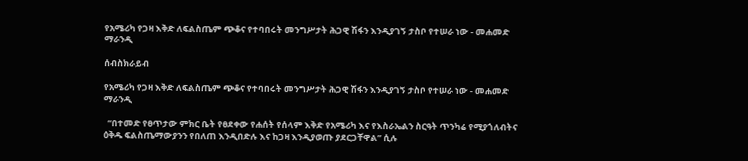የአሜሪካ የጋዛ እቅድ ለፍልስጤም ጭቆና የተባበሩት መንግሥታት ሕጋዊ ሽፋን እንዲያገኝ ታስቦ የተሠራ ነው - መሐመድ ማራንዲ

ሰብስክራይብ

የአሜሪካ የጋዛ እቅድ ለፍልስጤም ጭቆና የተባበሩት መንግሥታት ሕጋዊ ሽፋን እንዲያገኝ ታስቦ የተሠራ ነው - መሐመድ ማራንዲ

  “በተመድ የፀጥታው ምክር ቤት የፀደቀው የሐሰት የሰላም እቅድ የአሜሪካ እና የእስራኤልን ስርዓት ጥንካሬ የሚያጎለብትና ዕቅዱ ፍልስጤማውያንን የበለጠ እንዲበድሉ እና ከጋዛ እንዲያወጡ ያደርጋቸዋል” ሲሉ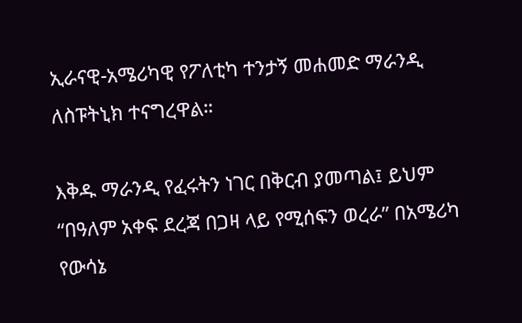ኢራናዊ-አሜሪካዊ የፖለቲካ ተንታኝ መሐመድ ማራንዲ ለስፑትኒክ ተናግረዋል።

እቅዱ ማራንዲ የፈሩትን ነገር በቅርብ ያመጣል፤ ይህም “በዓለም አቀፍ ደረጃ በጋዛ ላይ የሚሰፍን ወረራ” በአሜሪካ የውሳኔ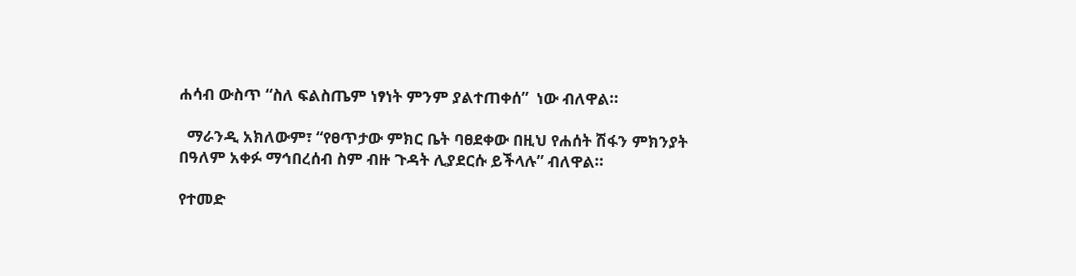ሐሳብ ውስጥ “ስለ ፍልስጤም ነፃነት ምንም ያልተጠቀሰ”  ነው ብለዋል።

  ማራንዲ አክለውም፣ “የፀጥታው ምክር ቤት ባፀደቀው በዚህ የሐሰት ሽፋን ምክንያት በዓለም አቀፉ ማኅበረሰብ ስም ብዙ ጉዳት ሊያደርሱ ይችላሉ” ብለዋል።

የተመድ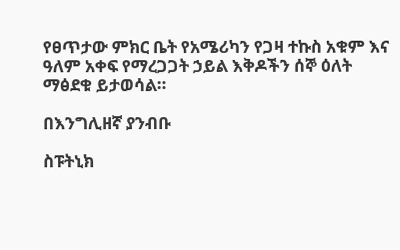የፀጥታው ምክር ቤት የአሜሪካን የጋዛ ተኩስ አቁም እና ዓለም አቀፍ የማረጋጋት ኃይል እቅዶችን ሰኞ ዕለት ማፅደቁ ይታወሳል።

በእንግሊዘኛ ያንብቡ

ስፑትኒክ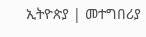ኢትዮጵያ | መተግበሪያ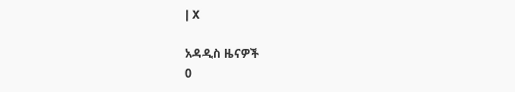| X

አዳዲስ ዜናዎች
0